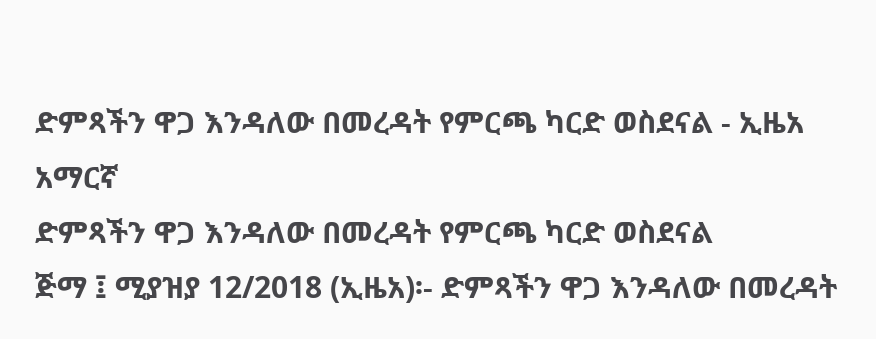ድምጻችን ዋጋ እንዳለው በመረዳት የምርጫ ካርድ ወስደናል - ኢዜአ አማርኛ
ድምጻችን ዋጋ እንዳለው በመረዳት የምርጫ ካርድ ወስደናል
ጅማ ፤ ሚያዝያ 12/2018 (ኢዜአ)፡- ድምጻችን ዋጋ እንዳለው በመረዳት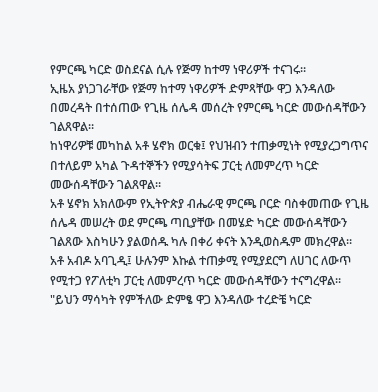የምርጫ ካርድ ወስደናል ሲሉ የጅማ ከተማ ነዋሪዎች ተናገሩ።
ኢዜአ ያነጋገራቸው የጅማ ከተማ ነዋሪዎች ድምጻቸው ዋጋ እንዳለው በመረዳት በተሰጠው የጊዜ ሰሌዳ መሰረት የምርጫ ካርድ መውሰዳቸውን ገልጸዋል።
ከነዋሪዎቹ መካከል አቶ ሄኖክ ወርቁ፤ የህዝብን ተጠቃሚነት የሚያረጋግጥና በተለይም አካል ጉዳተኞችን የሚያሳትፍ ፓርቲ ለመምረጥ ካርድ መውሰዳቸውን ገልጸዋል።
አቶ ሄኖክ አክለውም የኢትዮጵያ ብሔራዊ ምርጫ ቦርድ ባስቀመጠው የጊዜ ሰሌዳ መሠረት ወደ ምርጫ ጣቢያቸው በመሄድ ካርድ መውሰዳቸውን ገልጸው እስካሁን ያልወሰዱ ካሉ በቀሪ ቀናት እንዲወስዱም መክረዋል።
አቶ አብዶ አባጊዲ፤ ሁሉንም እኩል ተጠቃሚ የሚያደርግ ለሀገር ለውጥ የሚተጋ የፖለቲካ ፓርቲ ለመምረጥ ካርድ መውሰዳቸውን ተናግረዋል።
"ይህን ማሳካት የምችለው ድምፄ ዋጋ እንዳለው ተረድቼ ካርድ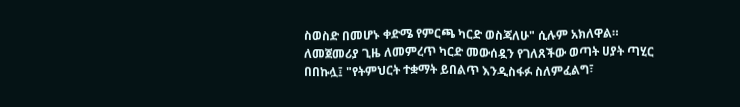ስወስድ በመሆኑ ቀድሜ የምርጫ ካርድ ወስጃለሁ" ሲሉም አክለዋል።
ለመጀመሪያ ጊዜ ለመምረጥ ካርድ መውሰዷን የገለጸችው ወጣት ሀያት ጣሂር በበኩሏ፤ "የትምህርት ተቋማት ይበልጥ እንዲስፋፉ ስለምፈልግ፣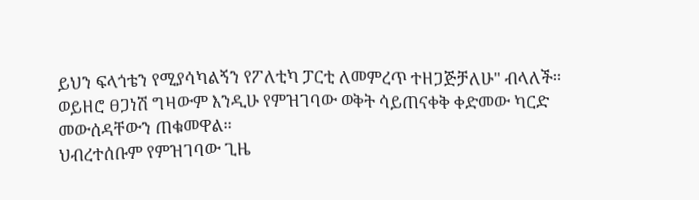ይህን ፍላጎቴን የሚያሳካልኝን የፖለቲካ ፓርቲ ለመምረጥ ተዘጋጅቻለሁ" ብላለች።
ወይዘሮ ፀጋነሽ ግዛውም እንዲሁ የምዝገባው ወቅት ሳይጠናቀቅ ቀድመው ካርድ መውሰዳቸውን ጠቁመዋል።
ህብረተሰቡም የምዝገባው ጊዜ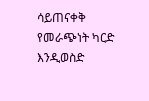ሳይጠናቀቅ የመራጭነት ካርድ እንዲወስድ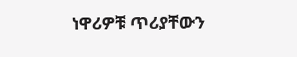ነዋሪዎቹ ጥሪያቸውን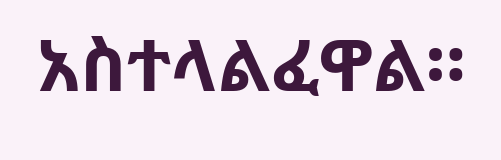አስተላልፈዋል።